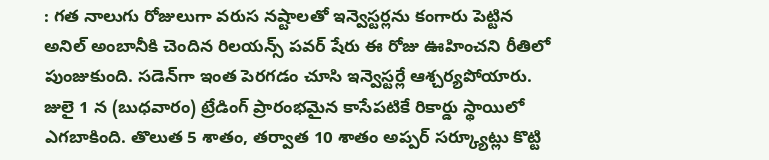: గత నాలుగు రోజులుగా వరుస నష్టాలతో ఇన్వెస్టర్లను కంగారు పెట్టిన అనిల్ అంబానీకి చెందిన రిలయన్స్ పవర్ షేరు ఈ రోజు ఊహించని రీతిలో పుంజుకుంది. సడెన్‌గా ఇంత పెరగడం చూసి ఇన్వెస్టర్లే ఆశ్చర్యపోయారు. జులై 1 న (బుధవారం) ట్రేడింగ్ ప్రారంభమైన కాసేపటికే రికార్డు స్థాయిలో ఎగబాకింది. తొలుత 5 శాతం, తర్వాత 10 శాతం అప్పర్ సర్క్యూట్లు కొట్టి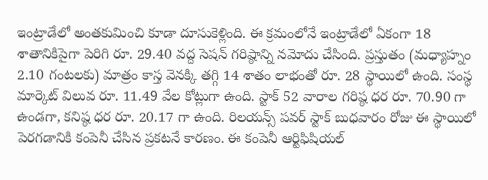ఇంట్రాడేలో అంతకుమించి కూడా దూసుకెళ్లింది. ఈ క్రమంలోనే ఇంట్రాడేలో ఏకంగా 18 శాతానికిపైగా పెరిగి రూ. 29.40 వద్ద సెషన్ గరిష్ఠాన్ని నమోదు చేసింది. ప్రస్తుతం (మధ్యాహ్నం 2.10 గంటలకు) మాత్రం కాస్త వెనక్కి తగ్గి 14 శాతం లాభంతో రూ. 28 స్థాయిలో ఉంది. సంస్థ మార్కెట్ విలువ రూ. 11.49 వేల కోట్లుగా ఉంది. స్టాక్ 52 వారాల గరిష్ఠ ధర రూ. 70.90 గా ఉండగా, కనిష్ఠ ధర రూ. 20.17 గా ఉంది. రిలయన్స్ పవర్ స్టాక్ బుధవారం రోజు ఈ స్థాయిలో పెరగడానికి కంపెనీ చేసిన ప్రకటనే కారణం. ఈ కంపెనీ ఆర్టిఫిషియల్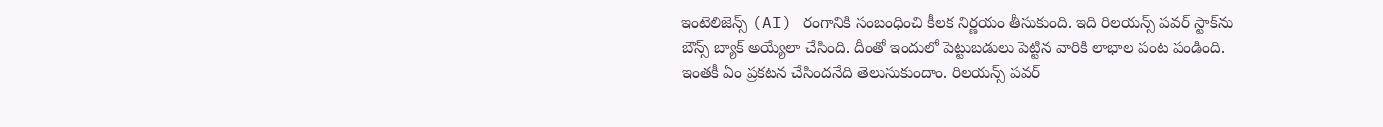ఇంటెలిజెన్స్ (AI) రంగానికి సంబంధించి కీలక నిర్ణయం తీసుకుంది. ఇది రిలయన్స్ పవర్ స్టాక్‌ను బౌన్స్ బ్యాక్ అయ్యేలా చేసింది. దీంతో ఇందులో పెట్టుబడులు పెట్టిన వారికి లాభాల పంట పండింది. ఇంతకీ ఏం ప్రకటన చేసిందనేది తెలుసుకుందాం. రిలయన్స్ పవర్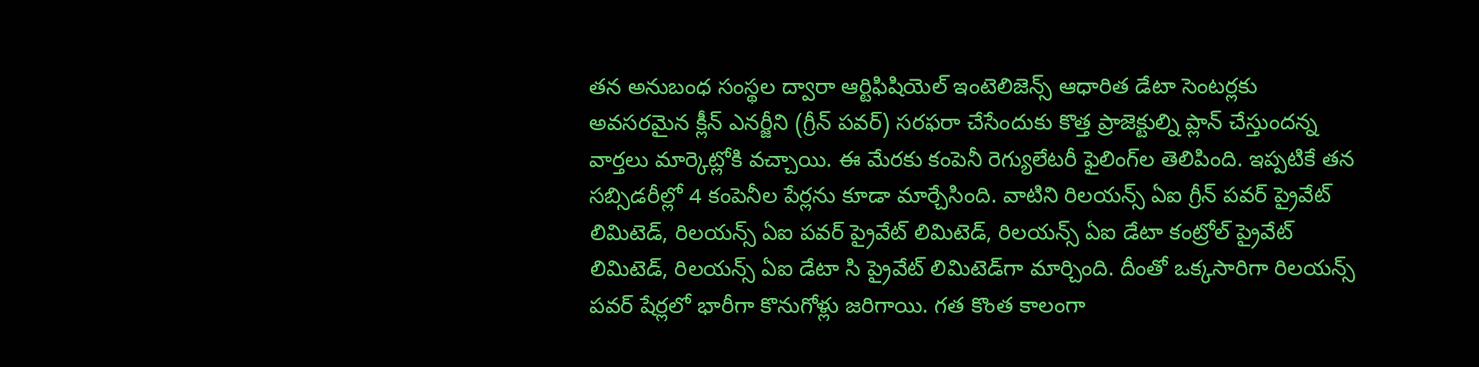తన అనుబంధ సంస్థల ద్వారా ఆర్టిఫిషియెల్ ఇంటెలిజెన్స్ ఆధారిత డేటా సెంటర్లకు అవసరమైన క్లీన్ ఎనర్జీని (గ్రీన్ పవర్) సరఫరా చేసేందుకు కొత్త ప్రాజెక్టుల్ని ప్లాన్ చేస్తుందన్న వార్తలు మార్కెట్లోకి వచ్చాయి. ఈ మేరకు కంపెనీ రెగ్యులేటరీ ఫైలింగ్‌ల తెలిపింది. ఇప్పటికే తన సబ్సిడరీల్లో 4 కంపెనీల పేర్లను కూడా మార్చేసింది. వాటిని రిలయన్స్ ఏఐ గ్రీన్ పవర్ ప్రైవేట్ లిమిటెడ్, రిలయన్స్ ఏఐ పవర్ ప్రైవేట్ లిమిటెడ్, రిలయన్స్ ఏఐ డేటా కంట్రోల్ ప్రైవేట్ లిమిటెడ్, రిలయన్స్ ఏఐ డేటా సి ప్రైవేట్ లిమిటెడ్‌గా మార్చింది. దీంతో ఒక్కసారిగా రిలయన్స్ పవర్ షేర్లలో భారీగా కొనుగోళ్లు జరిగాయి. గత కొంత కాలంగా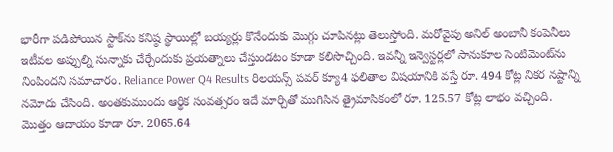భారీగా పడిపోయిన స్టాక్‌ను కనిష్ఠ స్థాయిల్లో బయ్యర్లు కొనేందుకు మొగ్గు చూపినట్లు తెలుస్తోంది. మరోవైపు అనిల్ అంబానీ కంపెనీలు ఇటీవల అప్పుల్ని సున్నాకు చేర్చేందుకు ప్రయత్నాలు చేస్తుండటం కూడా కలిసొచ్చింది. ఇవన్నీ ఇన్వెస్టర్లలో సానుకూల సెంటిమెంట్‌ను నింపిందని సమాచారం. Reliance Power Q4 Results రిలయన్స్ పవర్ క్యూ4 ఫలితాల విషయానికి వస్తే రూ. 494 కోట్ల నికర నష్టాన్ని నమోదు చేసింది. అంతకుముందు ఆర్థిక సంవత్సరం ఇదే మార్చితో ముగిసిన త్రైమాసికంలో రూ. 125.57 కోట్ల లాభం వచ్చింది. మొత్తం ఆదాయం కూడా రూ. 2065.64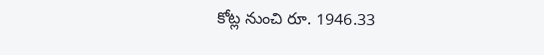కోట్ల నుంచి రూ. 1946.33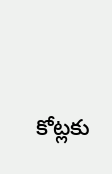కోట్లకు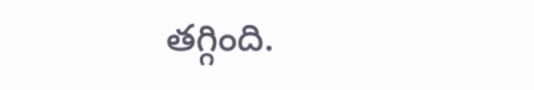తగ్గింది.